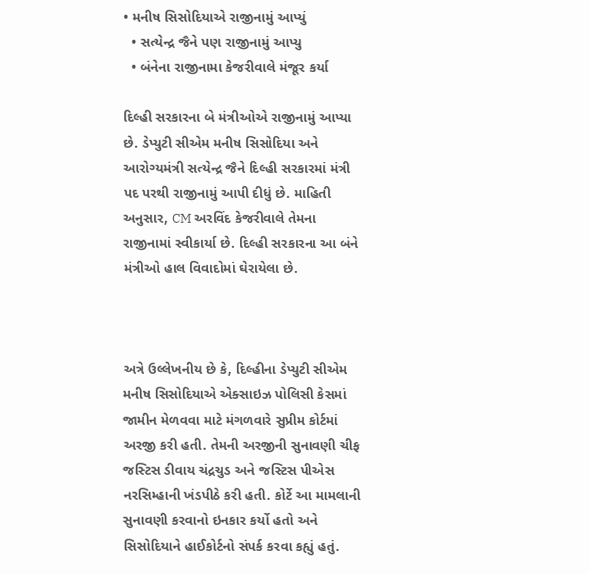• મનીષ સિસોદિયાએ રાજીનામું આપ્યું
  • સત્યેન્દ્ર જૈને પણ રાજીનામું આપ્યુ
  • બંનેના રાજીનામા કેજરીવાલે મંજૂર કર્યા

દિલ્હી સરકારના બે મંત્રીઓએ રાજીનામું આપ્યા છે. ડેપ્યુટી સીએમ મનીષ સિસોદિયા અને આરોગ્યમંત્રી સત્યેન્દ્ર જૈને દિલ્હી સરકારમાં મંત્રી પદ પરથી રાજીનામું આપી દીધું છે. માહિતી અનુસાર, CM અરવિંદ કેજરીવાલે તેમના રાજીનામાં સ્વીકાર્યા છે. દિલ્હી સરકારના આ બંને મંત્રીઓ હાલ વિવાદોમાં ઘેરાયેલા છે.



અત્રે ઉલ્લેખનીય છે કે, દિલ્હીના ડેપ્યુટી સીએમ મનીષ સિસોદિયાએ એક્સાઇઝ પોલિસી કેસમાં જામીન મેળવવા માટે મંગળવારે સુપ્રીમ કોર્ટમાં અરજી કરી હતી. તેમની અરજીની સુનાવણી ચીફ જસ્ટિસ ડીવાય ચંદ્રચુડ અને જસ્ટિસ પીએસ નરસિમ્હાની ખંડપીઠે કરી હતી. કોર્ટે આ મામલાની સુનાવણી કરવાનો ઇનકાર કર્યો હતો અને સિસોદિયાને હાઈકોર્ટનો સંપર્ક કરવા કહ્યું હતું.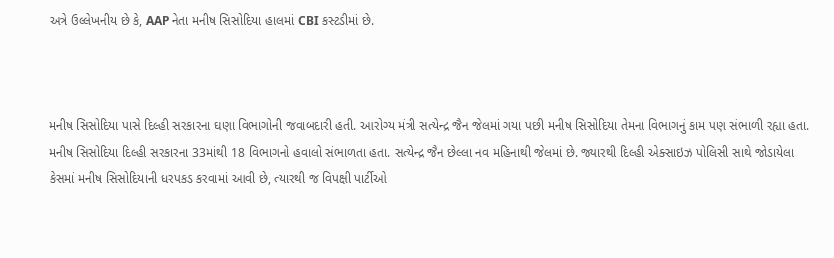અત્રે ઉલ્લેખનીય છે કે, AAP નેતા મનીષ સિસોદિયા હાલમાં CBI કસ્ટડીમાં છે.



મનીષ સિસોદિયા પાસે દિલ્હી સરકારના ઘણા વિભાગોની જવાબદારી હતી. આરોગ્ય મંત્રી સત્યેન્દ્ર જૈન જેલમાં ગયા પછી મનીષ સિસોદિયા તેમના વિભાગનું કામ પણ સંભાળી રહ્યા હતા. મનીષ સિસોદિયા દિલ્હી સરકારના 33માંથી 18 વિભાગનો હવાલો સંભાળતા હતા. સત્યેન્દ્ર જૈન છેલ્લા નવ મહિનાથી જેલમાં છે. જ્યારથી દિલ્હી એક્સાઇઝ પોલિસી સાથે જોડાયેલા કેસમાં મનીષ સિસોદિયાની ધરપકડ કરવામાં આવી છે, ત્યારથી જ વિપક્ષી પાર્ટીઓ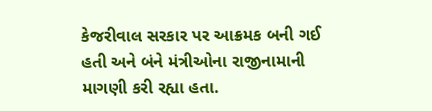કેજરીવાલ સરકાર પર આક્રમક બની ગઈ હતી અને બંને મંત્રીઓના રાજીનામાની માગણી કરી રહ્યા હતા.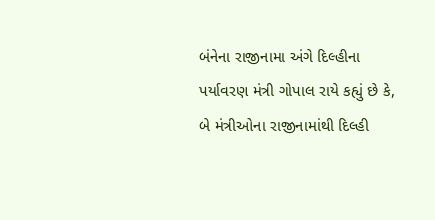બંનેના રાજીનામા અંગે દિલ્હીના પર્યાવરણ મંત્રી ગોપાલ રાયે કહ્યું છે કે, બે મંત્રીઓના રાજીનામાંથી દિલ્હી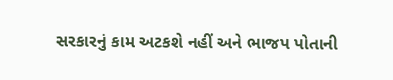સરકારનું કામ અટકશે નહીં અને ભાજપ પોતાની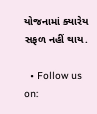યોજનામાં ક્યારેય સફળ નહીં થાય.

  • Follow us on: